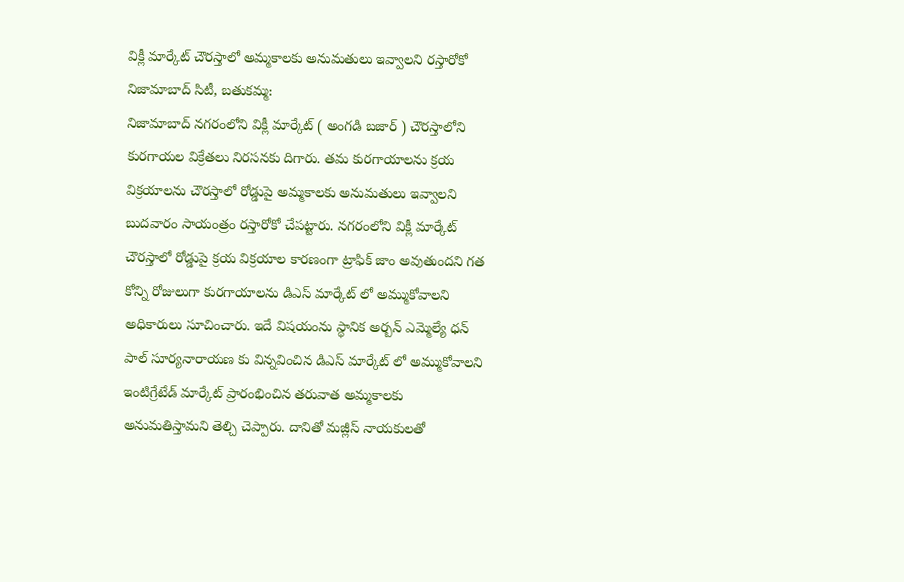విక్లీ మార్కేట్ చౌరస్తాలో అమ్మకాలకు అనుమతులు ఇవ్వాలని రస్తారోకో
నిజామాబాద్ సిటీ, బతుకమ్మ:
నిజామాబాద్ నగరంలోని విక్లీ మార్కేట్ ( అంగడి బజార్ ) చౌరస్తాలోని కురగాయల విక్రేతలు నిరసనకు దిగారు. తమ కురగాయాలను క్రయ విక్రయాలను చౌరస్తాలో రోడ్డుపై అమ్మకాలకు అనుమతులు ఇవ్వాలని బుదవారం సాయంత్రం రస్తారోకో చేపట్టారు. నగరంలోని విక్లీ మార్కేట్ చౌరస్తాలో రోడ్డుపై క్రయ విక్రయాల కారణంగా ట్రాఫిక్ జాం అవుతుందని గత కోన్ని రోజులుగా కురగాయాలను డిఎస్ మార్కేట్ లో అమ్ముకోవాలని అధికారులు సూచించారు. ఇదే విషయంను స్థానిక అర్బన్ ఎమ్మెల్యే ధన్ పాల్ సూర్యనారాయణ కు విన్నవించిన డిఎస్ మార్కేట్ లో అమ్ముకోవాలని ఇంటిగ్రేటేడ్ మార్కేట్ ప్రారంభించిన తరువాత అమ్మకాలకు అనుమతిస్తామని తెల్చి చెప్పారు. దానితో మజ్లీస్ నాయకులతో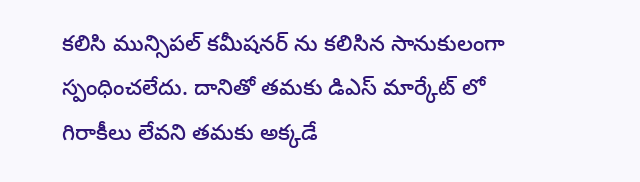కలిసి మున్సిపల్ కమీషనర్ ను కలిసిన సానుకులంగా స్పంధించలేదు. దానితో తమకు డిఎస్ మార్కేట్ లో గిరాకీలు లేవని తమకు అక్కడే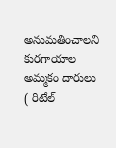అనుమతించాలని కురగాయాల అమ్మకం దారులు ( రిటేల్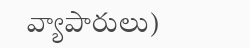వ్యాపారులు)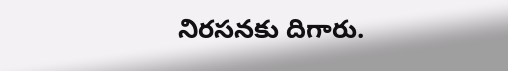నిరసనకు దిగారు.